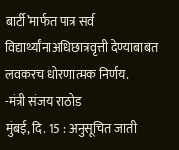बार्टी’मार्फत पात्र सर्व विद्यार्थ्यांनाअधिछात्रवृत्ती देण्याबाबत लवकरच धोरणात्मक निर्णय.
-मंत्री संजय राठोड
मुंबई, दि. 15 : अनुसूचित जाती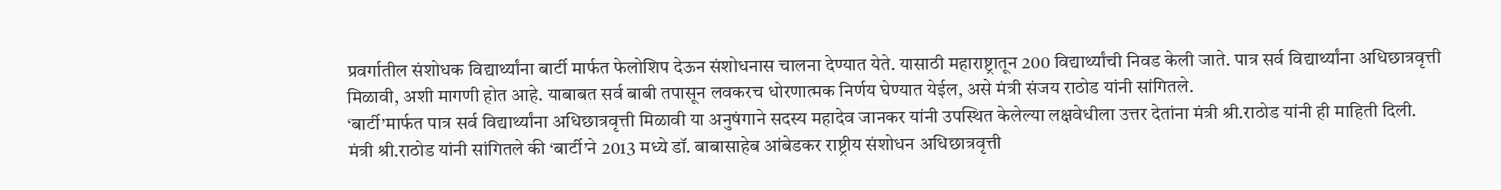प्रवर्गातील संशोधक विद्यार्थ्यांना बार्टी मार्फत फेलोशिप देऊन संशोधनास चालना देण्यात येते. यासाठी महाराष्ट्रातून 200 विद्यार्थ्यांची निवड केली जाते. पात्र सर्व विद्यार्थ्यांना अधिछात्रवृत्ती मिळावी, अशी मागणी होत आहे. याबाबत सर्व बाबी तपासून लवकरच धोरणात्मक निर्णय घेण्यात येईल, असे मंत्री संजय राठोड यांनी सांगितले.
‘बार्टी’मार्फत पात्र सर्व विद्यार्थ्यांना अधिछात्रवृत्ती मिळावी या अनुषंगाने सदस्य महादेव जानकर यांनी उपस्थित केलेल्या लक्षवेधीला उत्तर देतांना मंत्री श्री.राठोड यांनी ही माहिती दिली.
मंत्री श्री.राठोड यांनी सांगितले की ‘बार्टी’ने 2013 मध्ये डॉ. बाबासाहेब आंबेडकर राष्ट्रीय संशोधन अधिछात्रवृत्ती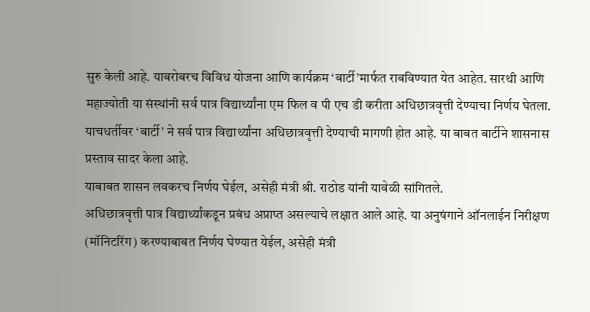सुरु केली आहे. याबरोबरच विविध योजना आणि कार्यक्रम ‘बार्टी’मार्फत राबविण्यात येत आहेत. सारथी आणि महाज्योती या संस्थांनी सर्व पात्र विद्यार्थ्यांना एम फिल व पी एच डी करीता अधिछात्रवृत्ती देण्याचा निर्णय घेतला. याचधर्तीवर ‘बार्टी’ ने सर्व पात्र विद्यार्थ्यांना अधिछात्रवृत्ती देण्याची मागणी होत आहे. या बाबत बार्टीने शासनास प्रस्ताव सादर केला आहे.
याबाबत शासन लवकरच निर्णय घेईल, असेही मंत्री श्री. राठोड यांनी यावेळी सांगितले.
अधिछात्रवृत्ती पात्र विद्यार्थ्यांकडून प्रबंध अप्राप्त असल्याचे लक्षात आले आहे. या अनुषंगाने ऑनलाईन निरीक्षण (मॉनिटरिंग) करण्याबाबत निर्णय घेण्यात येईल, असेही मंत्री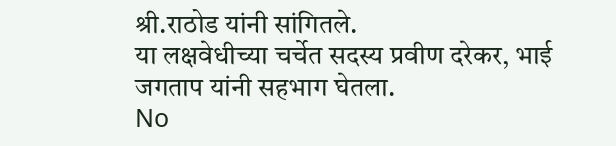श्री.राठोड यांनी सांगितले.
या लक्षवेधीच्या चर्चेत सदस्य प्रवीण दरेकर, भाई जगताप यांनी सहभाग घेतला.
No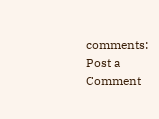comments:
Post a Comment